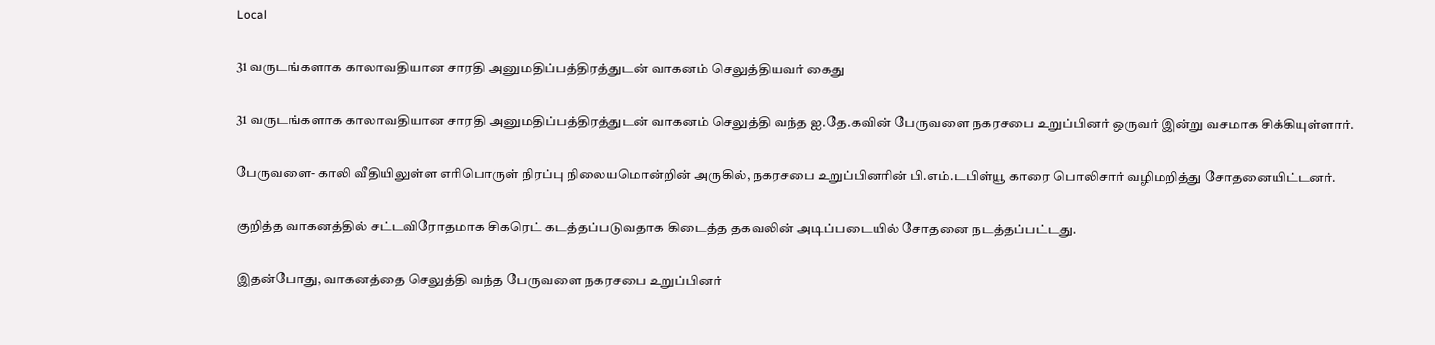Local

31 வருடங்களாக காலாவதியான சாரதி அனுமதிப்பத்திரத்துடன் வாகனம் செலுத்தியவர் கைது

31 வருடங்களாக காலாவதியான சாரதி அனுமதிப்பத்திரத்துடன் வாகனம் செலுத்தி வந்த ஐ.தே.கவின் பேருவளை நகரசபை உறுப்பினர் ஒருவர் இன்று வசமாக சிக்கியுள்ளார்.

பேருவளை- காலி வீதியிலுள்ள எரிபொருள் நிரப்பு நிலையமொன்றின் அருகில், நகரசபை உறுப்பினரின் பி.எம்.டபிள்யூ காரை பொலிசார் வழிமறித்து சோதனையிட்டனர்.

குறித்த வாகனத்தில் சட்டவிரோதமாக சிகரெட் கடத்தப்படுவதாக கிடைத்த தகவலின் அடிப்படையில் சோதனை நடத்தப்பட்டது.

இதன்போது, வாகனத்தை செலுத்தி வந்த பேருவளை நகரசபை உறுப்பினர்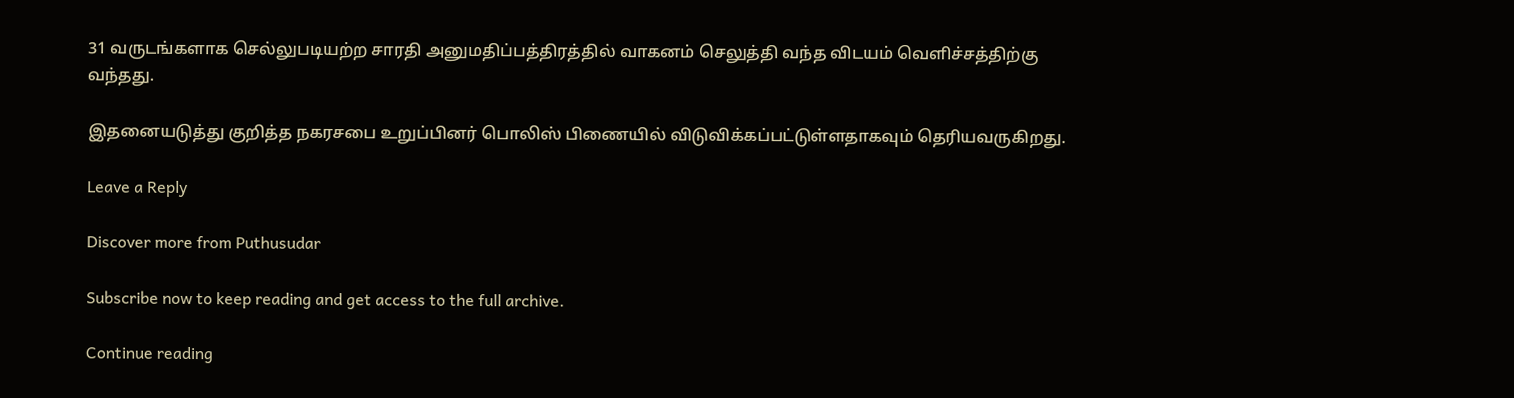31 வருடங்களாக செல்லுபடியற்ற சாரதி அனுமதிப்பத்திரத்தில் வாகனம் செலுத்தி வந்த விடயம் வெளிச்சத்திற்கு வந்தது.

இதனையடுத்து குறித்த நகரசபை உறுப்பினர் பொலிஸ் பிணையில் விடுவிக்கப்பட்டுள்ளதாகவும் தெரியவருகிறது.

Leave a Reply

Discover more from Puthusudar

Subscribe now to keep reading and get access to the full archive.

Continue reading